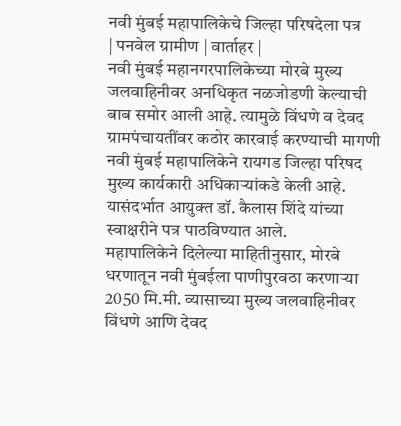नवी मुंबई महापालिकेचे जिल्हा परिषदेला पत्र
| पनवेल ग्रामीण | वार्ताहर |
नवी मुंबई महानगरपालिकेच्या मोरबे मुख्य जलवाहिनीवर अनधिकृत नळजोडणी केल्याची बाब समोर आली आहे. त्यामुळे विंधणे व देवद ग्रामपंचायतींवर कठोर कारवाई करण्याची मागणी नवी मुंबई महापालिकेने रायगड जिल्हा परिषद मुख्य कार्यकारी अधिकाऱ्यांकडे केली आहे. यासंदर्भात आयुक्त डॉ. कैलास शिंदे यांच्या स्वाक्षरीने पत्र पाठविण्यात आले.
महापालिकेने दिलेल्या माहितीनुसार, मोरबे धरणातून नवी मुंबईला पाणीपुरवठा करणाऱ्या 2050 मि.मी. व्यासाच्या मुख्य जलवाहिनीवर विंधणे आणि देवद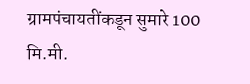ग्रामपंचायतींकडून सुमारे 100 मि.मी.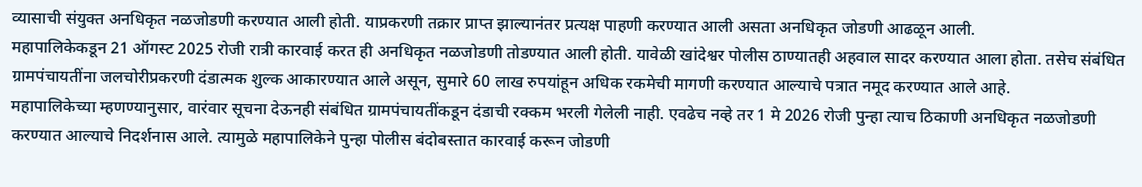व्यासाची संयुक्त अनधिकृत नळजोडणी करण्यात आली होती. याप्रकरणी तक्रार प्राप्त झाल्यानंतर प्रत्यक्ष पाहणी करण्यात आली असता अनधिकृत जोडणी आढळून आली.
महापालिकेकडून 21 ऑगस्ट 2025 रोजी रात्री कारवाई करत ही अनधिकृत नळजोडणी तोडण्यात आली होती. यावेळी खांदेश्वर पोलीस ठाण्यातही अहवाल सादर करण्यात आला होता. तसेच संबंधित ग्रामपंचायतींना जलचोरीप्रकरणी दंडात्मक शुल्क आकारण्यात आले असून, सुमारे 60 लाख रुपयांहून अधिक रकमेची मागणी करण्यात आल्याचे पत्रात नमूद करण्यात आले आहे.
महापालिकेच्या म्हणण्यानुसार, वारंवार सूचना देऊनही संबंधित ग्रामपंचायतींकडून दंडाची रक्कम भरली गेलेली नाही. एवढेच नव्हे तर 1 मे 2026 रोजी पुन्हा त्याच ठिकाणी अनधिकृत नळजोडणी करण्यात आल्याचे निदर्शनास आले. त्यामुळे महापालिकेने पुन्हा पोलीस बंदोबस्तात कारवाई करून जोडणी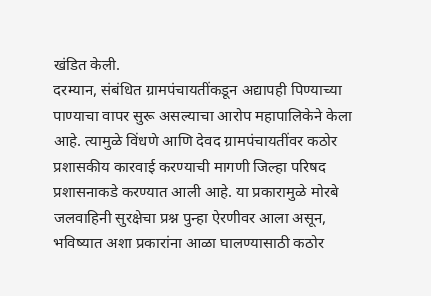खंडित केली.
दरम्यान, संबंधित ग्रामपंचायतींकडून अद्यापही पिण्याच्या पाण्याचा वापर सुरू असल्याचा आरोप महापालिकेने केला आहे. त्यामुळे विंधणे आणि देवद ग्रामपंचायतींवर कठोर प्रशासकीय कारवाई करण्याची मागणी जिल्हा परिषद प्रशासनाकडे करण्यात आली आहे. या प्रकारामुळे मोरबे जलवाहिनी सुरक्षेचा प्रश्न पुन्हा ऐरणीवर आला असून, भविष्यात अशा प्रकारांना आळा घालण्यासाठी कठोर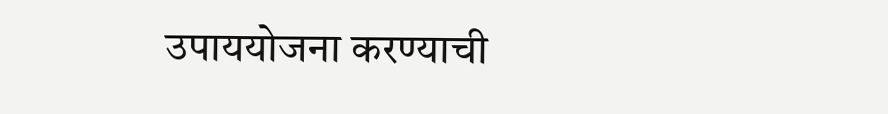उपाययोजना करण्याची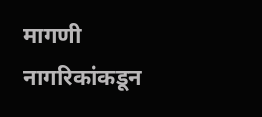मागणी नागरिकांकडून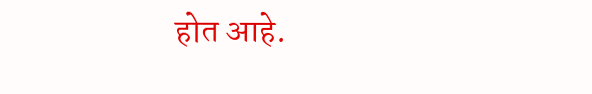होत आहे.